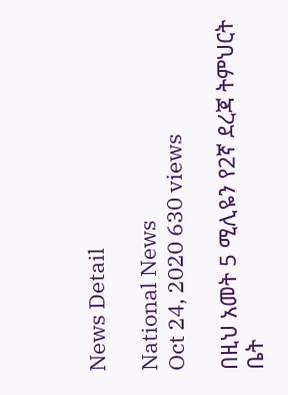News Detail

National News
Oct 24, 2020 630 views

በዚህ አመት 5 ሚሊዬን የ2ኛ ደረጃ ትምህርት ቤት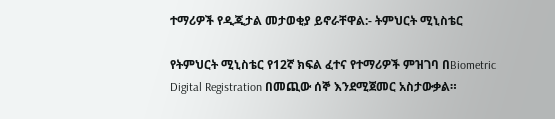ተማሪዎች የዲጂታል መታወቂያ ይኖራቸዋል:- ትምህርት ሚኒስቴር

የትምህርት ሚኒስቴር የ12ኛ ክፍል ፈተና የተማሪዎች ምዝገባ በBiometric Digital Registration በመጪው ሰኞ እንደሚጀመር አስታውቃል።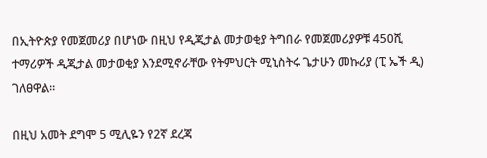በኢትዮጵያ የመጀመሪያ በሆነው በዚህ የዲጂታል መታወቂያ ትግበራ የመጀመሪያዎቹ 450ሺ ተማሪዎች ዲጂታል መታወቂያ እንደሚኖራቸው የትምህርት ሚኒስትሩ ጌታሁን መኩሪያ (ፒ ኤች ዲ) ገለፀዋል።

በዚህ አመት ደግሞ 5 ሚሊዬን የ2ኛ ደረጃ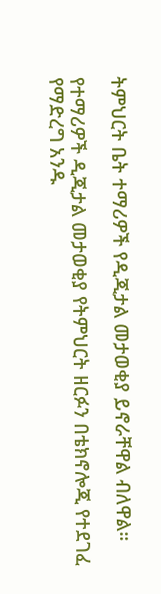ትምህርት ቤት ተማሪዎች የዲጂታል መታወቂያ ይኖራቸዋል ብለዋል።

የተማሪዎች ዲጂታል መታወቂያ የትምህርት ዘርፉን በቴክኖሎጂ የተደገፈ የማድረግ አንዱ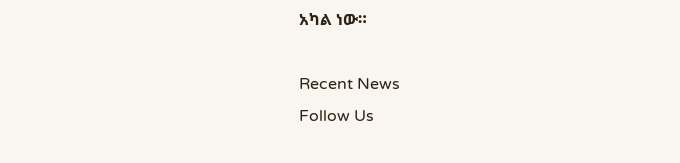አካል ነው።

Recent News
Follow Us